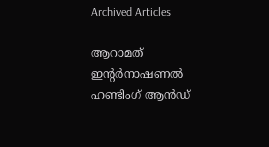Archived Articles

ആറാമത് ഇന്റര്‍നാഷണല്‍ ഹണ്ടിംഗ് ആന്‍ഡ്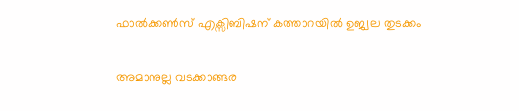ഫാല്‍ക്കണ്‍സ് എക്സിബിഷന് കത്താറയില്‍ ഉജ്വല തുടക്കം

അമാനുല്ല വടക്കാങ്ങര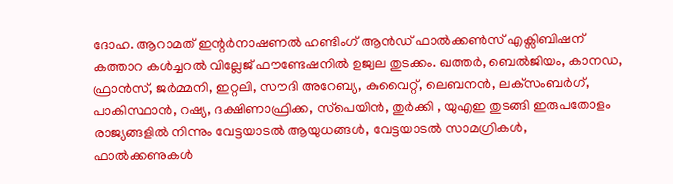ദോഹ. ആറാമത് ഇന്റര്‍നാഷണല്‍ ഹണ്ടിംഗ് ആന്‍ഡ് ഫാല്‍ക്കണ്‍സ് എക്സിബിഷന് കത്താറ കള്‍ച്ചറല്‍ വില്ലേജ് ഫൗണ്ടേഷനില്‍ ഉജ്വല തുടക്കം. ഖത്തര്‍, ബെല്‍ജിയം, കാനഡ, ഫ്രാന്‍സ്, ജര്‍മ്മനി, ഇറ്റലി, സൗദി അറേബ്യ, കുവൈറ്റ്, ലെബനന്‍, ലക്‌സംബര്‍ഗ്, പാകിസ്ഥാന്‍, റഷ്യ, ദക്ഷിണാഫ്രിക്ക, സ്‌പെയിന്‍, തുര്‍ക്കി , യുഎഇ തുടങ്ങി ഇരുപതോളം രാജ്യങ്ങളില്‍ നിന്നും വേട്ടയാടല്‍ ആയുധങ്ങള്‍, വേട്ടയാടല്‍ സാമഗ്രികള്‍, ഫാല്‍ക്കണുകള്‍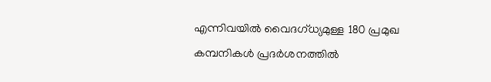എന്നിവയില്‍ വൈദഗ്ധ്യമുള്ള 180 പ്രമുഖ കമ്പനികള്‍ പ്രദര്‍ശനത്തില്‍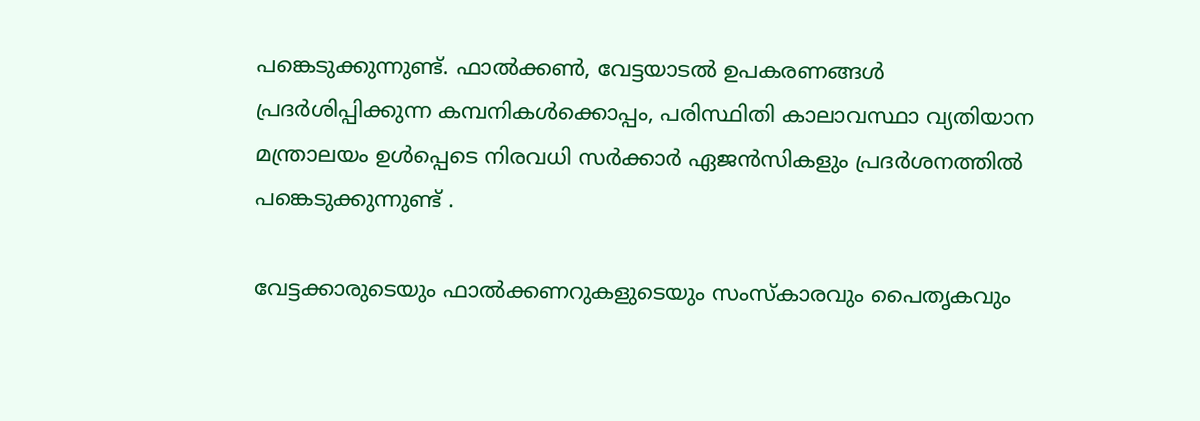പങ്കെടുക്കുന്നുണ്ട്. ഫാല്‍ക്കണ്‍, വേട്ടയാടല്‍ ഉപകരണങ്ങള്‍ പ്രദര്‍ശിപ്പിക്കുന്ന കമ്പനികള്‍ക്കൊപ്പം, പരിസ്ഥിതി കാലാവസ്ഥാ വ്യതിയാന മന്ത്രാലയം ഉള്‍പ്പെടെ നിരവധി സര്‍ക്കാര്‍ ഏജന്‍സികളും പ്രദര്‍ശനത്തില്‍ പങ്കെടുക്കുന്നുണ്ട് .

വേട്ടക്കാരുടെയും ഫാല്‍ക്കണറുകളുടെയും സംസ്‌കാരവും പൈതൃകവും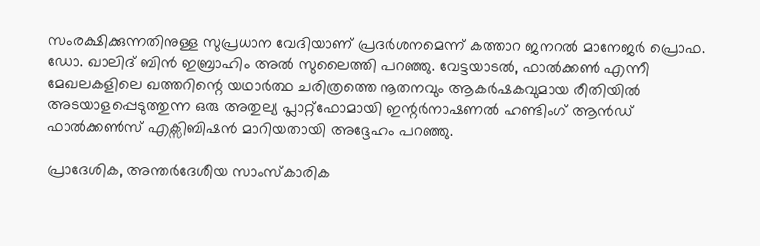സംരക്ഷിക്കുന്നതിനുള്ള സുപ്രധാന വേദിയാണ് പ്രദര്‍ശനമെന്ന് കത്താറ ജനറല്‍ മാനേജര്‍ പ്രൊഫ. ഡോ. ഖാലിദ് ബിന്‍ ഇബ്രാഹിം അല്‍ സുലൈത്തി പറഞ്ഞു. വേട്ടയാടല്‍, ഫാല്‍ക്കണ്‍ എന്നീ മേഖലകളിലെ ഖത്തറിന്റെ യഥാര്‍ത്ഥ ചരിത്രത്തെ നൂതനവും ആകര്‍ഷകവുമായ രീതിയില്‍ അടയാളപ്പെടുത്തുന്ന ഒരു അതുല്യ പ്ലാറ്റ്ഫോമായി ഇന്റര്‍നാഷണല്‍ ഹണ്ടിംഗ് ആന്‍ഡ് ഫാല്‍ക്കണ്‍സ് എക്സിബിഷന്‍ മാറിയതായി അദ്ദേഹം പറഞ്ഞു.

പ്രാദേശിക, അന്തര്‍ദേശീയ സാംസ്‌കാരിക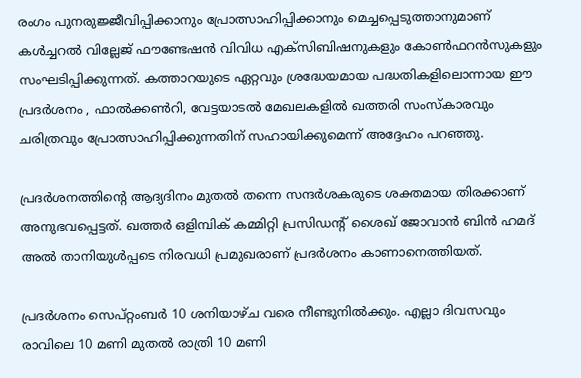രംഗം പുനരുജ്ജീവിപ്പിക്കാനും പ്രോത്സാഹിപ്പിക്കാനും മെച്ചപ്പെടുത്താനുമാണ് കള്‍ച്ചറല്‍ വില്ലേജ് ഫൗണ്ടേഷന്‍ വിവിധ എക്‌സിബിഷനുകളും കോണ്‍ഫറന്‍സുകളും സംഘടിപ്പിക്കുന്നത്. കത്താറയുടെ ഏറ്റവും ശ്രദ്ധേയമായ പദ്ധതികളിലൊന്നായ ഈ പ്രദര്‍ശനം , ഫാല്‍ക്കണ്‍റി, വേട്ടയാടല്‍ മേഖലകളില്‍ ഖത്തരി സംസ്‌കാരവും ചരിത്രവും പ്രോത്സാഹിപ്പിക്കുന്നതിന് സഹായിക്കുമെന്ന് അദ്ദേഹം പറഞ്ഞു.

പ്രദര്‍ശനത്തിന്റെ ആദ്യദിനം മുതല്‍ തന്നെ സന്ദര്‍ശകരുടെ ശക്തമായ തിരക്കാണ് അനുഭവപ്പെട്ടത്. ഖത്തര്‍ ഒളിമ്പിക് കമ്മിറ്റി പ്രസിഡന്റ് ശൈഖ് ജോവാന്‍ ബിന്‍ ഹമദ് അല്‍ താനിയുള്‍പ്പടെ നിരവധി പ്രമുഖരാണ് പ്രദര്‍ശനം കാണാനെത്തിയത്.

പ്രദര്‍ശനം സെപ്റ്റംബര്‍ 10 ശനിയാഴ്ച വരെ നീണ്ടുനില്‍ക്കും. എല്ലാ ദിവസവും രാവിലെ 10 മണി മുതല്‍ രാത്രി 10 മണി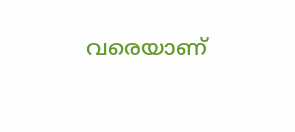വരെയാണ്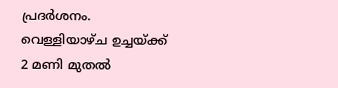പ്രദര്‍ശനം. വെള്ളിയാഴ്ച ഉച്ചയ്ക്ക് 2 മണി മുതല്‍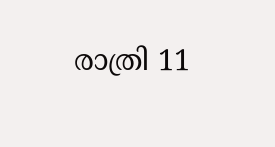രാത്രി 11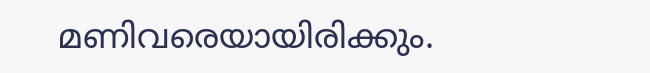മണിവരെയായിരിക്കും.